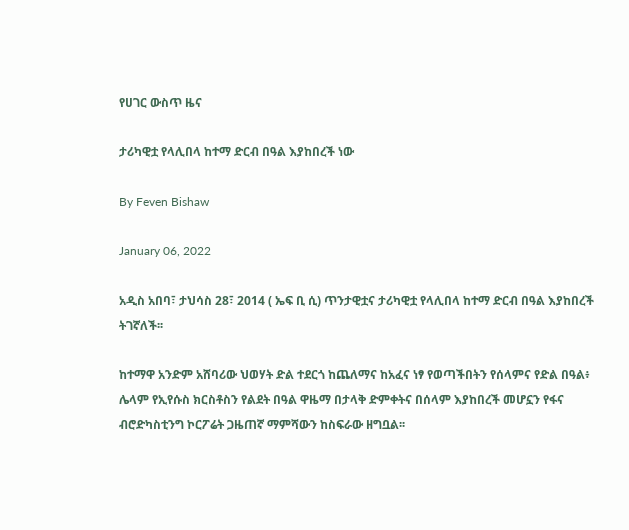የሀገር ውስጥ ዜና

ታሪካዊቷ የላሊበላ ከተማ ድርብ በዓል እያከበረች ነው

By Feven Bishaw

January 06, 2022

አዲስ አበባ፣ ታህሳስ 28፣ 2014 ( ኤፍ ቢ ሲ) ጥንታዊቷና ታሪካዊቷ የላሊበላ ከተማ ድርብ በዓል እያከበረች ትገኛለች፡፡

ከተማዋ አንድም አሸባሪው ህወሃት ድል ተደርጎ ከጨለማና ከአፈና ነፃ የወጣችበትን የሰላምና የድል በዓል፥ ሌላም የኢየሱስ ክርስቶስን የልደት በዓል ዋዜማ በታላቅ ድምቀትና በሰላም እያከበረች መሆኗን የፋና ብሮድካስቲንግ ኮርፖሬት ጋዜጠኛ ማምሻውን ከስፍራው ዘግቧል፡፡